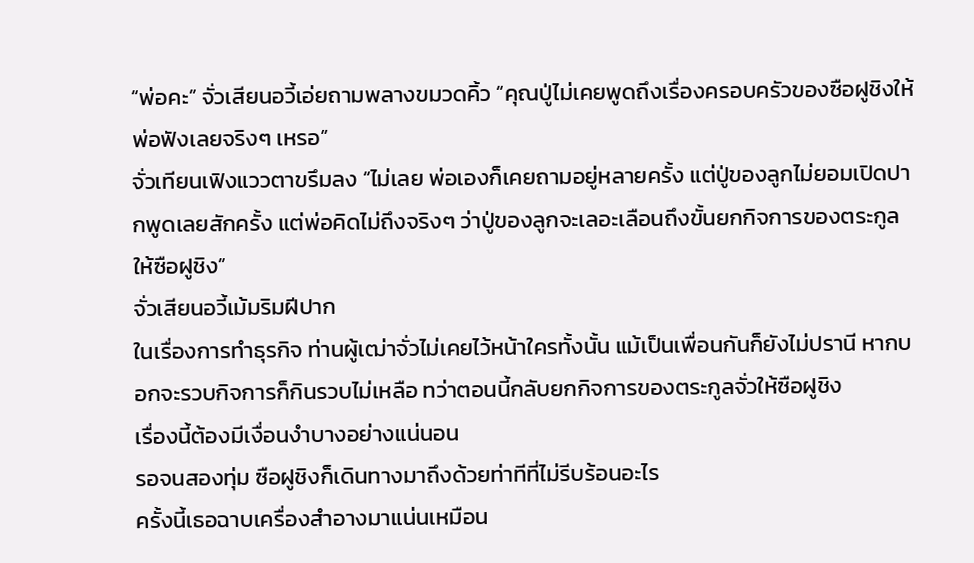“พ่อคะ” จั่วเสียนอวี้เอ่ยถามพลางขมวดคิ้ว “คุณปู่ไม่เคยพูดถึงเรื่องครอบครัวของซือฝูชิงให้พ่อฟังเลยจริงๆ เหรอ”
จั่วเทียนเฟิงแววตาขรึมลง “ไม่เลย พ่อเองก็เคยถามอยู่หลายครั้ง แต่ปู่ของลูกไม่ยอมเปิดปากพูดเลยสักครั้ง แต่พ่อคิดไม่ถึงจริงๆ ว่าปู่ของลูกจะเลอะเลือนถึงขั้นยกกิจการของตระกูลให้ซือฝูชิง”
จั่วเสียนอวี้เม้มริมฝีปาก
ในเรื่องการทำธุรกิจ ท่านผู้เฒ่าจั่วไม่เคยไว้หน้าใครทั้งนั้น แม้เป็นเพื่อนกันก็ยังไม่ปรานี หากบอกจะรวบกิจการก็กินรวบไม่เหลือ ทว่าตอนนี้กลับยกกิจการของตระกูลจั่วให้ซือฝูชิง
เรื่องนี้ต้องมีเงื่อนงำบางอย่างแน่นอน
รอจนสองทุ่ม ซือฝูชิงก็เดินทางมาถึงด้วยท่าทีที่ไม่รีบร้อนอะไร
ครั้งนี้เธอฉาบเครื่องสำอางมาแน่นเหมือน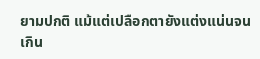ยามปกติ แม้แต่เปลือกตายังแต่งแน่นจนเกิน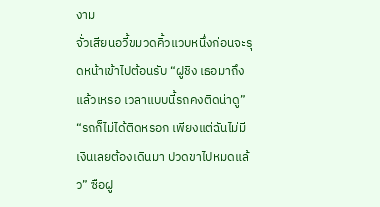งาม
จั่วเสียนอวี้ขมวดคิ้วแวบหนึ่งก่อนจะรุดหน้าเข้าไปต้อนรับ “ฝูชิง เธอมาถึงแล้วเหรอ เวลาแบบนี้รถคงติดน่าดู”
“รถก็ไม่ได้ติดหรอก เพียงแต่ฉันไม่มีเงินเลยต้องเดินมา ปวดขาไปหมดแล้ว” ซือฝู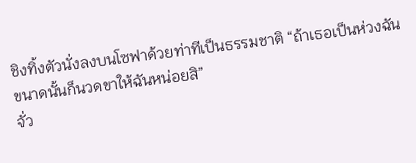ชิงทิ้งตัวนั่งลงบนโซฟาด้วยท่าทีเป็นธรรมชาติ “ถ้าเธอเป็นห่วงฉันขนาดนั้นก็นวดขาให้ฉันหน่อยสิ”
จั่ว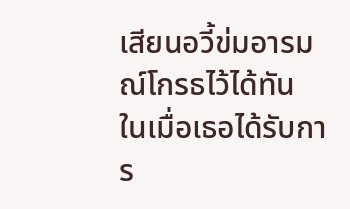เสียนอวี้ข่มอารมณ์โกรธไว้ได้ทัน
ในเมื่อเธอได้รับการ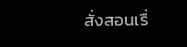สั่งสอนเรื่